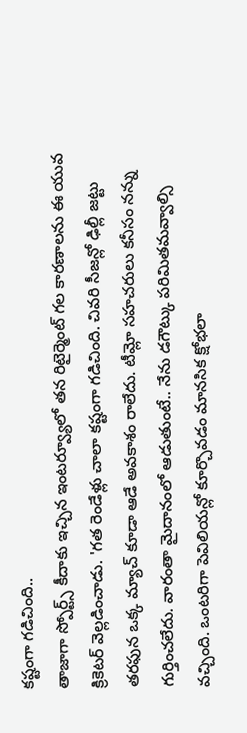కష్టంగా గడిచింది..
తాజాగా స్పోర్ట్స్ కీదాకు ఇచ్చిన ఇంటర్వ్యూలో తన రిటైర్మెంట్ గల కారణాలను ఈ యువ క్రికెటర్ వెల్లడించాడు. 'గత రెండేళ్లు చాలా కష్టంగా గడిచింది. చివరి సీజన్లో ఢిల్లీ జట్టు తరఫున ఒక్క మ్యాచ్ కూడా ఆడే అవకాశం రాలేదు. టీమ్లో సహచరులు కనీసం నన్ను గుర్తించలేదు. వారంతా మైదానంలో ఆడుతుంటే.. నేను డగౌట్కు పరిమితమవ్వాల్సి వచ్చింది. ఒంటరిగా పెవిలియన్లో కూర్చొవడం మానసిక క్షోభలా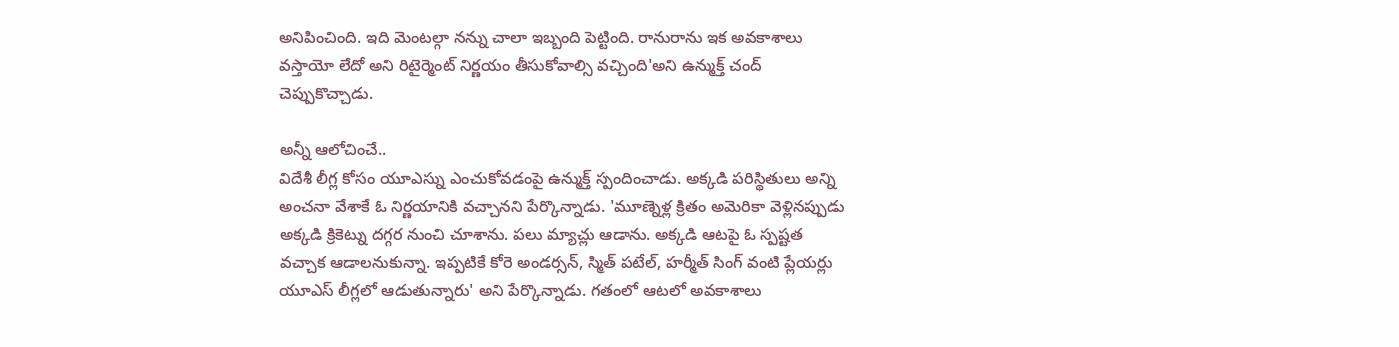అనిపించింది. ఇది మెంటల్గా నన్ను చాలా ఇబ్బంది పెట్టింది. రానురాను ఇక అవకాశాలు వస్తాయో లేదో అని రిటైర్మెంట్ నిర్ణయం తీసుకోవాల్సి వచ్చింది'అని ఉన్ముక్త్ చంద్ చెప్పుకొచ్చాడు.

అన్నీ ఆలోచించే..
విదేశీ లీగ్ల కోసం యూఎస్ను ఎంచుకోవడంపై ఉన్ముక్త్ స్పందించాడు. అక్కడి పరిస్థితులు అన్ని అంచనా వేశాకే ఓ నిర్ణయానికి వచ్చానని పేర్కొన్నాడు. 'మూణ్నెళ్ల క్రితం అమెరికా వెళ్లినప్పుడు అక్కడి క్రికెట్ను దగ్గర నుంచి చూశాను. పలు మ్యాచ్లు ఆడాను. అక్కడి ఆటపై ఓ స్పష్టత వచ్చాక ఆడాలనుకున్నా. ఇప్పటికే కోరె అండర్సన్, స్మిత్ పటేల్, హర్మీత్ సింగ్ వంటి ప్లేయర్లు యూఎస్ లీగ్లలో ఆడుతున్నారు' అని పేర్కొన్నాడు. గతంలో ఆటలో అవకాశాలు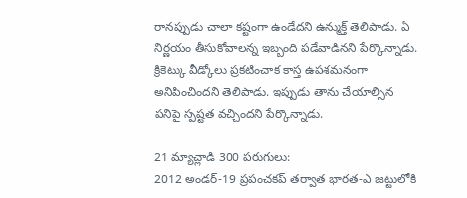రానప్పుడు చాలా కష్టంగా ఉండేదని ఉన్ముక్త్ తెలిపాడు. ఏ నిర్ణయం తీసుకోవాలన్న ఇబ్బంది పడేవాడినని పేర్కొన్నాడు. క్రికెట్కు వీడ్కోలు ప్రకటించాక కాస్త ఉపశమనంగా అనిపించిందని తెలిపాడు. ఇప్పుడు తాను చేయాల్సిన పనిపై స్పష్టత వచ్చిందని పేర్కొన్నాడు.

21 మ్యాచ్లాడి 300 పరుగులు:
2012 అండర్-19 ప్రపంచకప్ తర్వాత భారత-ఎ జట్టులోకి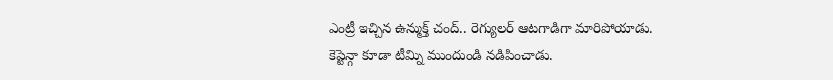ఎంట్రీ ఇచ్చిన ఉన్ముక్త్ చంద్.. రెగ్యులర్ ఆటగాడిగా మారిపోయాడు. కెప్టెన్గా కూడా టీమ్ని ముందుండి నడిపించాడు.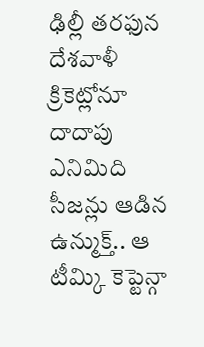ఢిల్లీ తరఫున దేశవాళీ క్రికెట్లోనూ దాదాపు ఎనిమిది సీజన్లు ఆడిన ఉన్ముక్త్.. ఆ టీమ్కి కెప్టెన్గా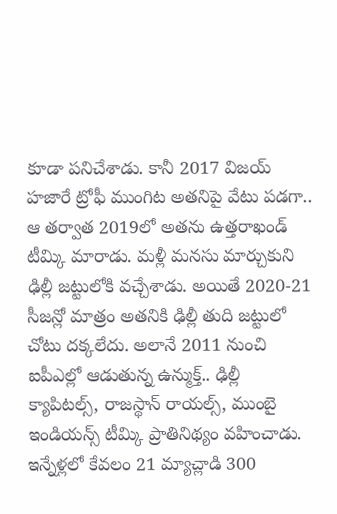కూడా పనిచేశాడు. కానీ 2017 విజయ్ హజారే ట్రోఫీ ముంగిట అతనిపై వేటు పడగా.. ఆ తర్వాత 2019లో అతను ఉత్తరాఖండ్ టీమ్కి మారాడు. మళ్లీ మనసు మార్చుకుని ఢిల్లీ జట్టులోకి వచ్చేశాడు. అయితే 2020-21 సీజన్లో మాత్రం అతనికి ఢిల్లీ తుది జట్టులో చోటు దక్కలేదు. అలానే 2011 నుంచి ఐపీఎల్లో ఆడుతున్న ఉన్ముక్త్.. ఢిల్లీ క్యాపిటల్స్, రాజస్థాన్ రాయల్స్, ముంబై ఇండియన్స్ టీమ్కి ప్రాతినిథ్యం వహించాడు. ఇన్నేళ్లలో కేవలం 21 మ్యాచ్లాడి 300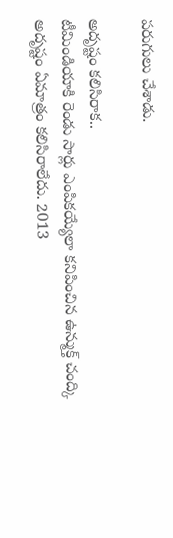పరుగులు చేశాడు.

అదృష్టం కలిసిరాక..
టీమిండియాకి రెండు సార్లు ఎంపికయ్యేలా కనిపించిన ఉన్ముక్త్ చంద్కి అదృష్టం ఏమాత్రం కలిసిరాలేదు. 2013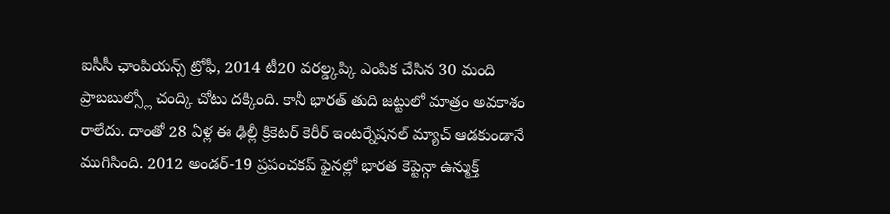ఐసీసీ ఛాంపియన్స్ ట్రోఫీ, 2014 టీ20 వరల్డ్కప్కి ఎంపిక చేసిన 30 మంది ప్రాబబుల్స్లో చంద్కి చోటు దక్కింది. కానీ భారత్ తుది జట్టులో మాత్రం అవకాశం రాలేదు. దాంతో 28 ఏళ్ల ఈ ఢిల్లీ క్రికెటర్ కెరీర్ ఇంటర్నేషనల్ మ్యాచ్ ఆడకుండానే ముగిసింది. 2012 అండర్-19 ప్రపంచకప్ ఫైనల్లో భారత కెప్టెన్గా ఉన్ముక్త్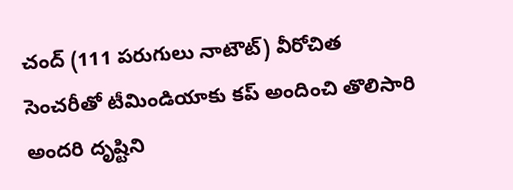చంద్ (111 పరుగులు నాటౌట్) వీరోచిత సెంచరీతో టీమిండియాకు కప్ అందించి తొలిసారి అందరి దృష్టిని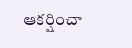ఆకర్షించా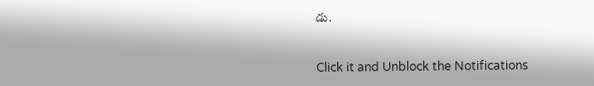డు.


Click it and Unblock the Notifications